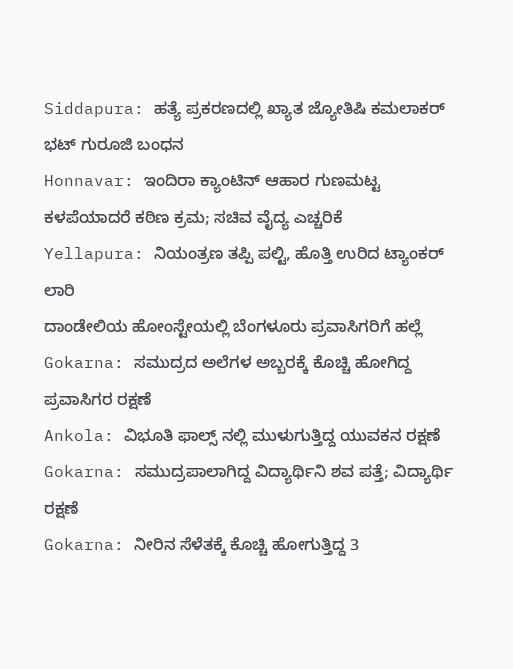Siddapura: ಹತ್ಯೆ ಪ್ರಕರಣದಲ್ಲಿ ಖ್ಯಾತ ಜ್ಯೋತಿಷಿ ಕಮಲಾಕರ್ ಭಟ್ ಗುರೂಜಿ ಬಂಧನ
Honnavar: ಇಂದಿರಾ ಕ್ಯಾಂಟಿನ್ ಆಹಾರ ಗುಣಮಟ್ಟ ಕಳಪೆಯಾದರೆ ಕಠಿಣ ಕ್ರಮ; ಸಚಿವ ವೈದ್ಯ ಎಚ್ಚರಿಕೆ
Yellapura: ನಿಯಂತ್ರಣ ತಪ್ಪಿ ಪಲ್ಟಿ, ಹೊತ್ತಿ ಉರಿದ ಟ್ಯಾಂಕರ್ ಲಾರಿ
ದಾಂಡೇಲಿಯ ಹೋಂಸ್ಟೇಯಲ್ಲಿ ಬೆಂಗಳೂರು ಪ್ರವಾಸಿಗರಿಗೆ ಹಲ್ಲೆ
Gokarna: ಸಮುದ್ರದ ಅಲೆಗಳ ಅಬ್ಬರಕ್ಕೆ ಕೊಚ್ಚಿ ಹೋಗಿದ್ದ ಪ್ರವಾಸಿಗರ ರಕ್ಷಣೆ
Ankola: ವಿಭೂತಿ ಫಾಲ್ಸ್ ನಲ್ಲಿ ಮುಳುಗುತ್ತಿದ್ದ ಯುವಕನ ರಕ್ಷಣೆ
Gokarna: ಸಮುದ್ರಪಾಲಾಗಿದ್ದ ವಿದ್ಯಾರ್ಥಿನಿ ಶವ ಪತ್ತೆ; ವಿದ್ಯಾರ್ಥಿ ರಕ್ಷಣೆ
Gokarna: ನೀರಿನ ಸೆಳೆತಕ್ಕೆ ಕೊಚ್ಚಿ ಹೋಗುತ್ತಿದ್ದ 3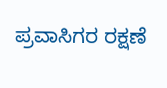ಪ್ರವಾಸಿಗರ ರಕ್ಷಣೆ